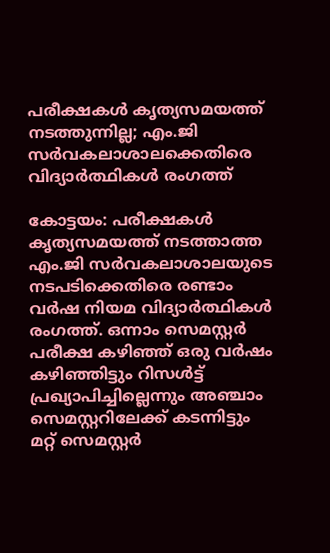പരീക്ഷകള്‍ കൃത്യസമയത്ത് നടത്തുന്നില്ല; എം.ജി സര്‍വകലാശാലക്കെതിരെ വിദ്യാര്‍ത്ഥികള്‍ രംഗത്ത്

കോട്ടയം: പരീക്ഷകള്‍ കൃത്യസമയത്ത് നടത്താത്ത എം.ജി സര്‍വകലാശാലയുടെ നടപടിക്കെതിരെ രണ്ടാം വര്‍ഷ നിയമ വിദ്യാര്‍ത്ഥികള്‍ രംഗത്ത്. ഒന്നാം സെമസ്റ്റര്‍ പരീക്ഷ കഴിഞ്ഞ് ഒരു വര്‍ഷം കഴിഞ്ഞിട്ടും റിസള്‍ട്ട് പ്രഖ്യാപിച്ചില്ലെന്നും അഞ്ചാം സെമസ്റ്ററിലേക്ക് കടന്നിട്ടും മറ്റ് സെമസ്റ്റര്‍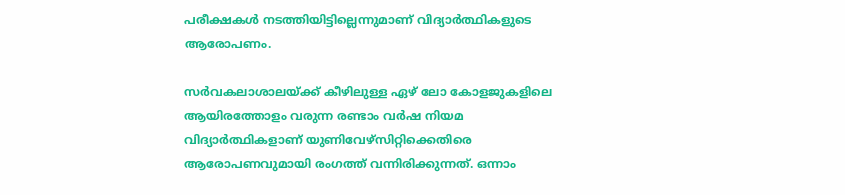പരീക്ഷകള്‍ നടത്തിയിട്ടില്ലെന്നുമാണ് വിദ്യാര്‍ത്ഥികളുടെ ആരോപണം.

സര്‍വകലാശാലയ്ക്ക് കീഴിലുള്ള ഏഴ് ലോ കോളജുകളിലെ ആയിരത്തോളം വരുന്ന രണ്ടാം വര്‍ഷ നിയമ വിദ്യാര്‍ത്ഥികളാണ് യുണിവേഴ്സിറ്റിക്കെതിരെ ആരോപണവുമായി രംഗത്ത് വന്നിരിക്കുന്നത്. ഒന്നാം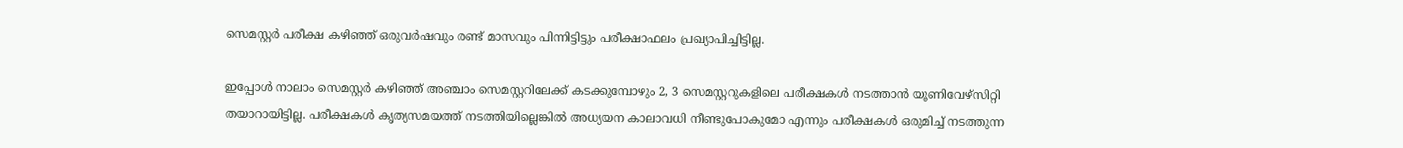സെമസ്റ്റര്‍ പരീക്ഷ കഴിഞ്ഞ് ഒരുവര്‍ഷവും രണ്ട് മാസവും പിന്നിട്ടിട്ടും പരീക്ഷാഫലം പ്രഖ്യാപിച്ചിട്ടില്ല.

ഇപ്പോള്‍ നാലാം സെമസ്റ്റര്‍ കഴിഞ്ഞ് അഞ്ചാം സെമസ്റ്ററിലേക്ക് കടക്കുമ്പോഴും 2, 3 സെമസ്റ്ററുകളിലെ പരീക്ഷകള്‍ നടത്താന്‍ യൂണിവേഴ്സിറ്റി തയാറായിട്ടില്ല. പരീക്ഷകള്‍ കൃത്യസമയത്ത് നടത്തിയില്ലെങ്കില്‍ അധ്യയന കാലാവധി നീണ്ടുപോകുമോ എന്നും പരീക്ഷകള്‍ ഒരുമിച്ച് നടത്തുന്ന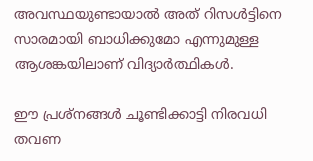അവസ്ഥയുണ്ടായാല്‍ അത് റിസള്‍ട്ടിനെ സാരമായി ബാധിക്കുമോ എന്നുമുള്ള ആശങ്കയിലാണ് വിദ്യാര്‍ത്ഥികള്‍.

ഈ പ്രശ്നങ്ങള്‍ ചൂണ്ടിക്കാട്ടി നിരവധി തവണ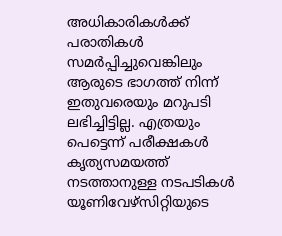അധികാരികള്‍ക്ക് പരാതികള്‍ സമര്‍പ്പിച്ചുവെങ്കിലും ആരുടെ ഭാഗത്ത് നിന്ന് ഇതുവരെയും മറുപടി ലഭിച്ചിട്ടില്ല. എത്രയും പെട്ടെന്ന് പരീക്ഷകള്‍ കൃത്യസമയത്ത് നടത്താനുള്ള നടപടികള്‍ യൂണിവേഴ്സിറ്റിയുടെ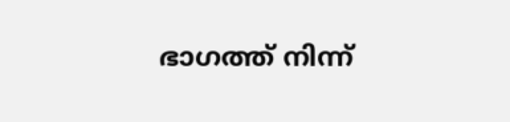ഭാഗത്ത് നിന്ന്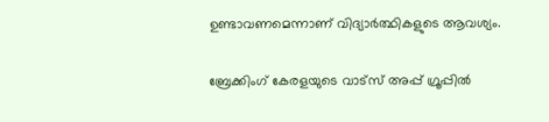ഉണ്ടാവണമെന്നാണ് വിദ്യാര്‍ത്ഥികളുടെ ആവശ്യം.

ബ്രേക്കിംഗ് കേരളയുടെ വാട്സ് അപ്പ് ഗ്രൂപ്പിൽ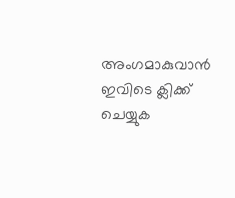അംഗമാകുവാൻ ഇവിടെ ക്ലിക്ക് ചെയ്യുക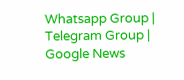Whatsapp Group | Telegram Group | Google News